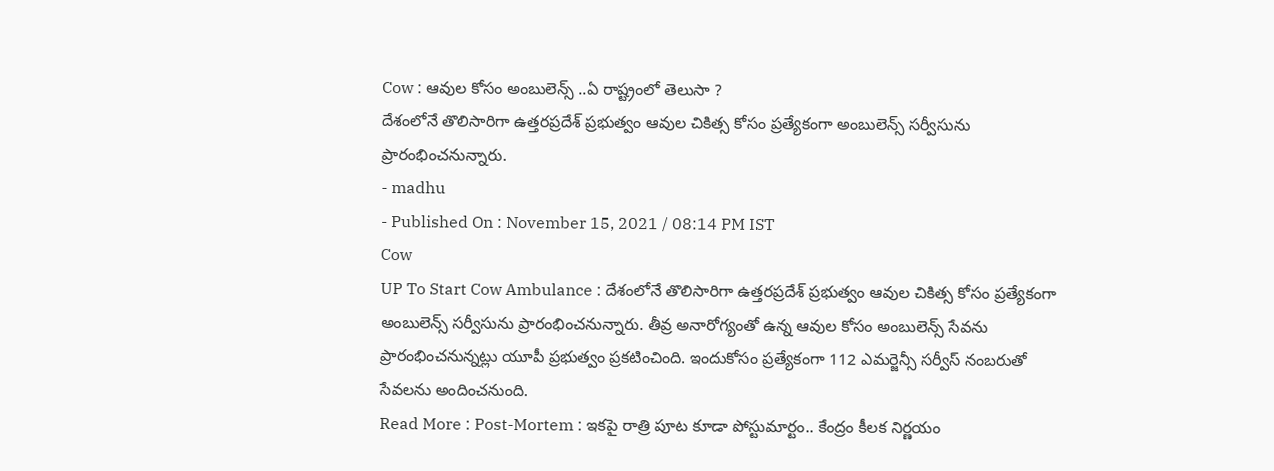Cow : ఆవుల కోసం అంబులెన్స్ ..ఏ రాష్ట్రంలో తెలుసా ?
దేశంలోనే తొలిసారిగా ఉత్తరప్రదేశ్ ప్రభుత్వం ఆవుల చికిత్స కోసం ప్రత్యేకంగా అంబులెన్స్ సర్వీసును ప్రారంభించనున్నారు.
- madhu
- Published On : November 15, 2021 / 08:14 PM IST
Cow
UP To Start Cow Ambulance : దేశంలోనే తొలిసారిగా ఉత్తరప్రదేశ్ ప్రభుత్వం ఆవుల చికిత్స కోసం ప్రత్యేకంగా అంబులెన్స్ సర్వీసును ప్రారంభించనున్నారు. తీవ్ర అనారోగ్యంతో ఉన్న ఆవుల కోసం అంబులెన్స్ సేవను ప్రారంభించనున్నట్లు యూపీ ప్రభుత్వం ప్రకటించింది. ఇందుకోసం ప్రత్యేకంగా 112 ఎమర్జెన్సీ సర్వీస్ నంబరుతో సేవలను అందించనుంది.
Read More : Post-Mortem : ఇకపై రాత్రి పూట కూడా పోస్టుమార్టం.. కేంద్రం కీలక నిర్ణయం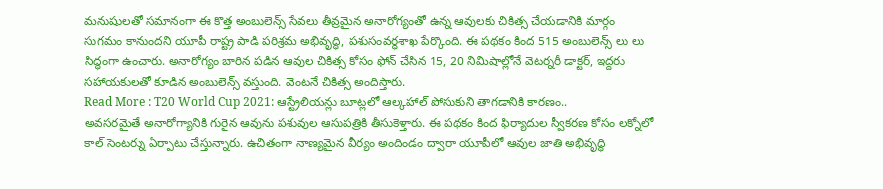మనుషులతో సమానంగా ఈ కొత్త అంబులెన్స్ సేవలు తీవ్రమైన అనారోగ్యంతో ఉన్న ఆవులకు చికిత్స చేయడానికి మార్గం సుగమం కానుందని యూపీ రాష్ట్ర పాడి పరిశ్రమ అభివృద్ధి, పశుసంవర్ధశాఖ పేర్కొంది. ఈ పథకం కింద 515 అంబులెన్స్ లు లు సిద్ధంగా ఉంచారు. అనారోగ్యం బారిన పడిన ఆవుల చికిత్స కోసం ఫోన్ చేసిన 15, 20 నిమిషాల్లోనే వెటర్నరీ డాక్టర్, ఇద్దరు సహాయకులతో కూడిన అంబులెన్స్ వస్తుంది. వెంటనే చికిత్స అందిస్తారు.
Read More : T20 World Cup 2021: ఆస్ట్రేలియన్లు బూట్లలో ఆల్కహాల్ పోసుకుని తాగడానికి కారణం..
అవసరమైతే అనారోగ్యానికి గురైన ఆవును పశువుల ఆసుపత్రికి తీసుకెళ్తారు. ఈ పథకం కింద ఫిర్యాదుల స్వీకరణ కోసం లక్నోలో కాల్ సెంటర్ను ఏర్పాటు చేస్తున్నారు. ఉచితంగా నాణ్యమైన వీర్యం అందిండం ద్వారా యూపీలో ఆవుల జాతి అభివృద్ధి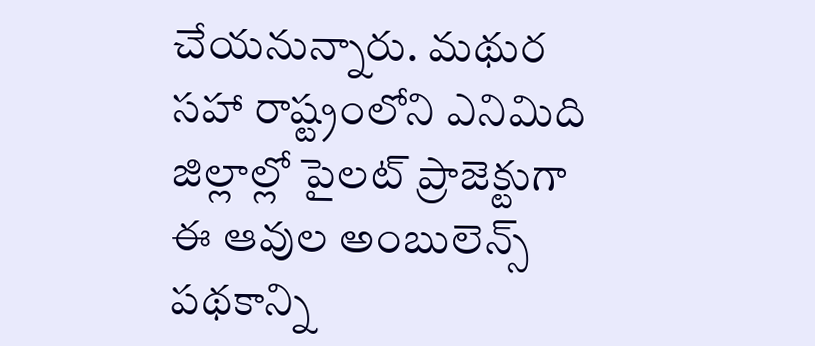చేయనున్నారు. మథుర సహా రాష్ట్రంలోని ఎనిమిది జిల్లాల్లో పైలట్ ప్రాజెక్టుగా ఈ ఆవుల అంబులెన్స్ పథకాన్ని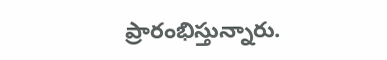ప్రారంభిస్తున్నారు.